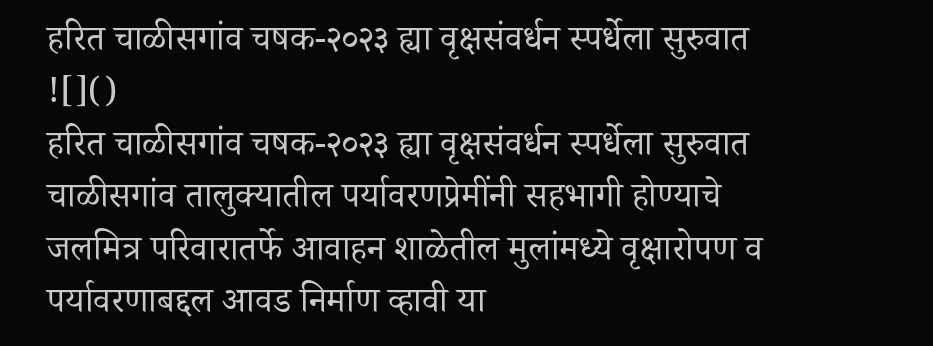हरित चाळीसगांव चषक-२०२३ ह्या वृक्षसंवर्धन स्पर्धेला सुरुवात
![]()
हरित चाळीसगांव चषक-२०२३ ह्या वृक्षसंवर्धन स्पर्धेला सुरुवात चाळीसगांव तालुक्यातील पर्यावरणप्रेमींनी सहभागी होण्याचे जलमित्र परिवारातर्फे आवाहन शाळेतील मुलांमध्ये वृक्षारोपण व पर्यावरणाबद्दल आवड निर्माण व्हावी या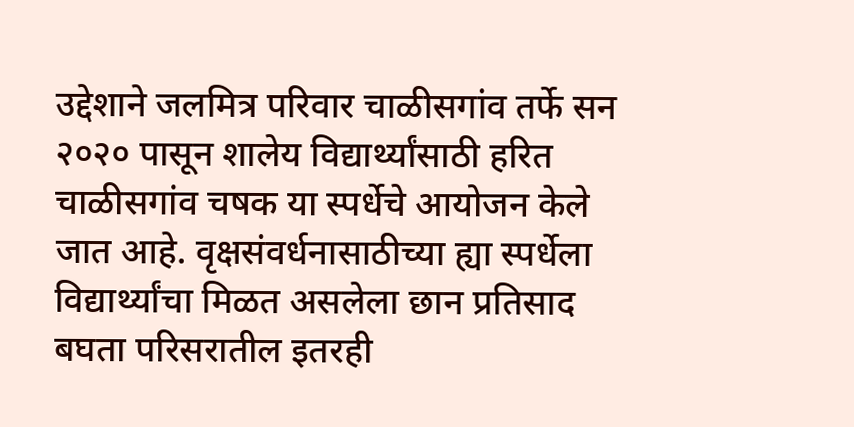उद्देशाने जलमित्र परिवार चाळीसगांव तर्फे सन २०२० पासून शालेय विद्यार्थ्यांसाठी हरित चाळीसगांव चषक या स्पर्धेचे आयोजन केले जात आहे. वृक्षसंवर्धनासाठीच्या ह्या स्पर्धेला विद्यार्थ्यांचा मिळत असलेला छान प्रतिसाद बघता परिसरातील इतरही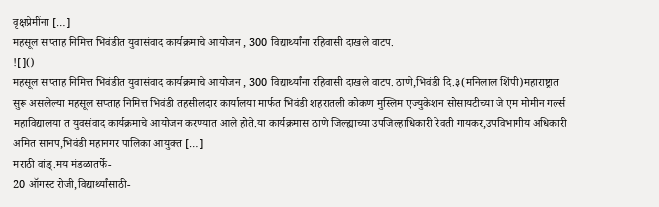वृक्षप्रेमींना […]
महसूल सप्ताह निमित्त भिवंडीत युवासंवाद कार्यक्रमाचे आयोजन , 300 विद्यार्थ्यांना रहिवासी दाखले वाटप.
![]()
महसूल सप्ताह निमित्त भिवंडीत युवासंवाद कार्यक्रमाचे आयोजन , 300 विद्यार्थ्यांना रहिवासी दाखले वाटप. ठाणे,भिवंडी दि.३(मनिलाल शिंपी)महाराष्ट्रात सुरू असलेल्या महसूल सप्ताह निमित्त भिवंडी तहसीलदार कार्यालया मार्फत भिवंडी शहरातली कोकण मुस्लिम एज्युकेशन सोसायटीच्या जे एम मोमीन गर्ल्स महाविद्यालया त युवसंवाद कार्यक्रमाचे आयोजन करण्यात आले होते.या कार्यक्रमास ठाणे जिल्ह्याच्या उपजिल्हाधिकारी रेवती गायकर,उपविभागीय अधिकारी अमित सानप,भिवंडी महानगर पालिका आयुक्त […]
मराठी वांड्.मय मंडळातर्फे-
20 ऑगस्ट रोजी,विद्यार्थ्यांसाठी-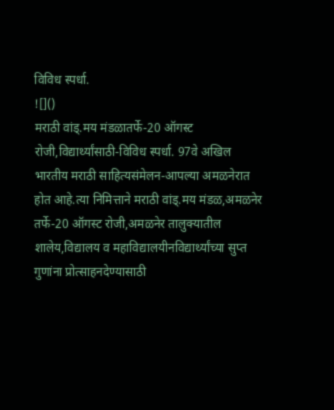विविध स्पर्धा.
![]()
मराठी वांड्.मय मंडळातर्फे-20 ऑगस्ट रोजी,विद्यार्थ्यांसाठी-विविध स्पर्धा. 97वे अखिल भारतीय मराठी साहित्यसंमेलन-आपल्या अमळनेरात होत आहे.त्या निमित्ताने मराठी वांड्.मय मंडळ,अमळनेर तर्फे-20 ऑगस्ट रोजी,अमळनेर तालुक्यातील शालेय,विद्यालय व महाविद्यालयीनविद्यार्थ्यांच्या सुप्त गुणांना प्रोत्साहनदेण्यासाठी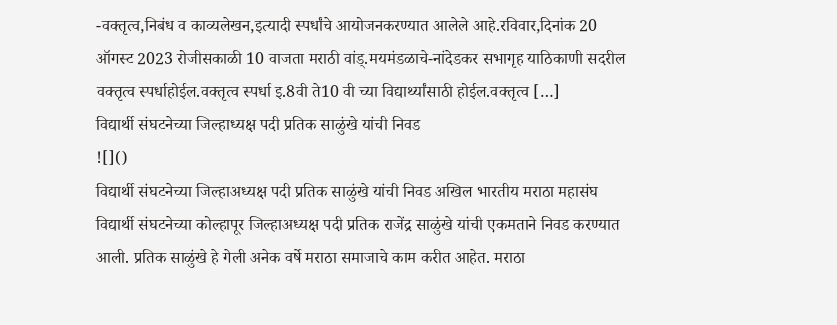-वक्तृत्व,निबंध व काव्यलेखन,इत्यादी स्पर्धांचे आयोजनकरण्यात आलेले आहे.रविवार,दिनांक 20 ऑगस्ट 2023 रोजीसकाळी 10 वाजता मराठी वांड्.मयमंडळाचे-नांदेडकर सभागृह याठिकाणी सदरील वक्तृत्व स्पर्धाहोईल.वक्तृत्व स्पर्धा इ.8वी ते10 वी च्या विद्यार्थ्यांसाठी होईल.वक्तृत्व […]
विद्यार्थी संघटनेच्या जिल्हाध्यक्ष पदी प्रतिक साळुंखे यांची निवड
![]()
विद्यार्थी संघटनेच्या जिल्हाअध्यक्ष पदी प्रतिक साळुंखे यांची निवड अखिल भारतीय मराठा महासंघ विद्यार्थी संघटनेच्या कोल्हापूर जिल्हाअध्यक्ष पदी प्रतिक राजेंद्र साळुंखे यांची एकमताने निवड करण्यात आली. प्रतिक साळुंखे हे गेली अनेक वर्षे मराठा समाजाचे काम करीत आहेत. मराठा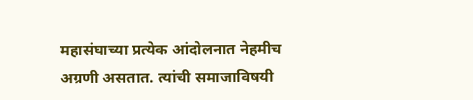महासंघाच्या प्रत्येक आंदोलनात नेहमीच अग्रणी असतात. त्यांची समाजाविषयी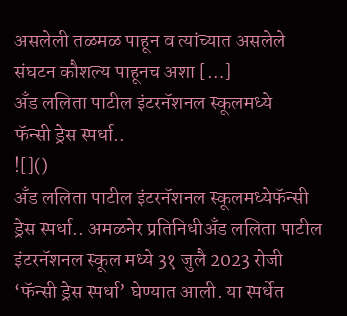असलेली तळमळ पाहून व त्यांच्यात असलेले संघटन कौशल्य पाहूनच अशा […]
अँड ललिता पाटील इंटरनॅशनल स्कूलमध्ये
फॅन्सी ड्रेस स्पर्धा..
![]()
अँड ललिता पाटील इंटरनॅशनल स्कूलमध्येफॅन्सी ड्रेस स्पर्धा.. अमळनेर प्रतिनिधीअँड ललिता पाटील इंटरनॅशनल स्कूल मध्ये 3१ जुलै 2023 रोजी ‘फॅन्सी ड्रेस स्पर्धा’ घेण्यात आली. या स्पर्धेत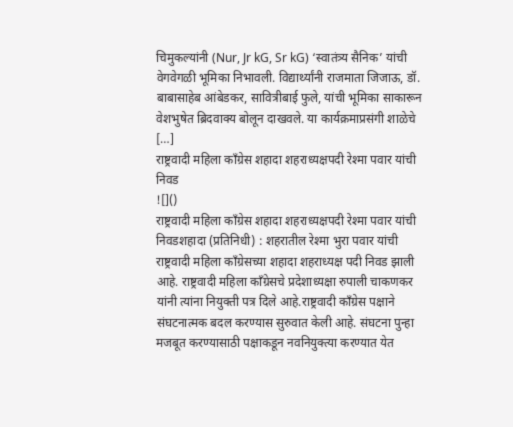चिमुकल्यांनी (Nur, Jr kG, Sr kG) ‘स्वातंत्र्य सैनिक’ यांची वेगवेगळी भूमिका निभावली. विद्यार्थ्यांनी राजमाता जिजाऊ, डॉ. बाबासाहेब आंबेडकर, सावित्रीबाई फुले, यांची भूमिका साकारून वेशभुषेत ब्रिदवाक्य बोलून दाखवले. या कार्यक्रमाप्रसंगी शाळेचे […]
राष्ट्रवादी महिला काँग्रेस शहादा शहराध्यक्षपदी रेश्मा पवार यांची निवड
![]()
राष्ट्रवादी महिला काँग्रेस शहादा शहराध्यक्षपदी रेश्मा पवार यांची निवडशहादा (प्रतिनिधी) : शहरातील रेश्मा भुरा पवार यांची राष्ट्रवादी महिला काँग्रेसच्या शहादा शहराध्यक्ष पदी निवड झाली आहे. राष्ट्रवादी महिला कॉंग्रेसचे प्रदेशाध्यक्षा रुपाली चाकणकर यांनी त्यांना नियुक्ती पत्र दिले आहे.राष्ट्रवादी काँग्रेस पक्षाने संघटनात्मक बदल करण्यास सुरुवात केली आहे. संघटना पुन्हा मजबूत करण्यासाठी पक्षाकडून नवनियुक्त्या करण्यात येत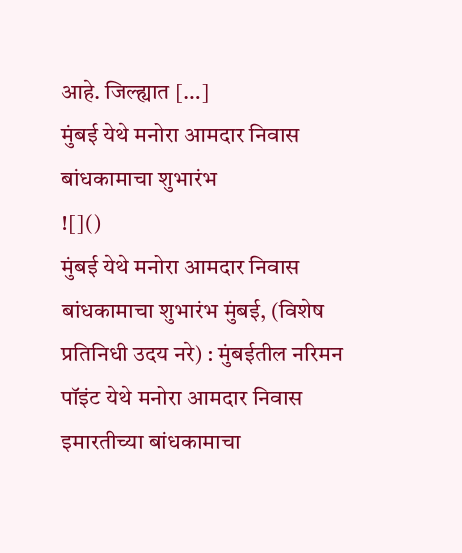आहे. जिल्ह्यात […]
मुंबई येथे मनोरा आमदार निवास बांधकामाचा शुभारंभ
![]()
मुंबई येथे मनोरा आमदार निवास बांधकामाचा शुभारंभ मुंबई, (विशेष प्रतिनिधी उदय नरे) : मुंबईतील नरिमन पॉइंट येथे मनोरा आमदार निवास इमारतीच्या बांधकामाचा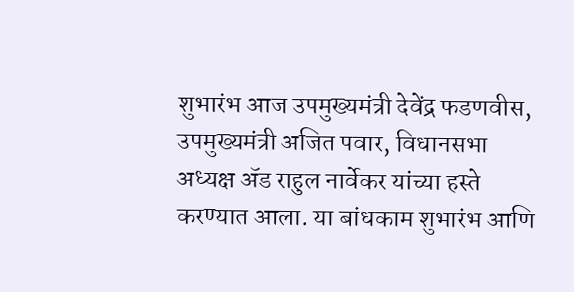शुभारंभ आज उपमुख्यमंत्री देवेंद्र फडणवीस, उपमुख्यमंत्री अजित पवार, विधानसभा अध्यक्ष ॲड राहुल नार्वेकर यांच्या हस्ते करण्यात आला. या बांधकाम शुभारंभ आणि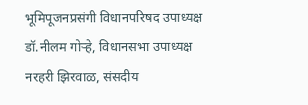भूमिपूजनप्रसंगी विधानपरिषद उपाध्यक्ष डॉ.नीलम गोऱ्हे, विधानसभा उपाध्यक्ष नरहरी झिरवाळ, संसदीय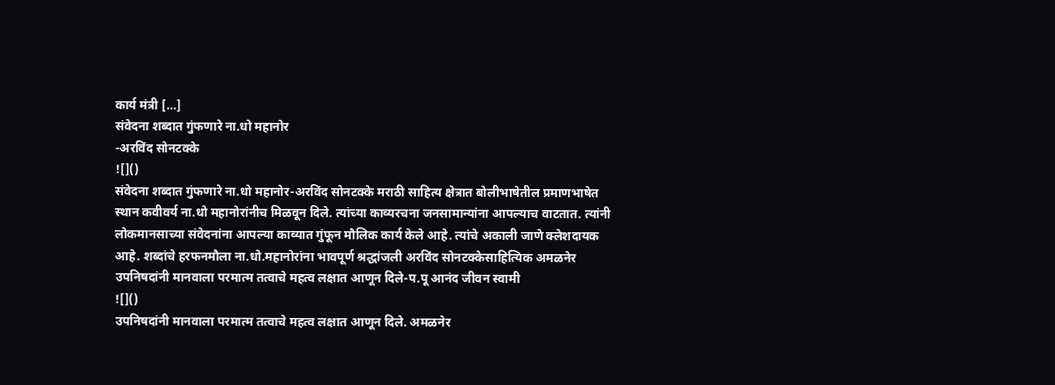कार्य मंत्री […]
संवेदना शब्दात गुंफणारे ना.धो महानोर
-अरविंद सोनटक्के
![]()
संवेदना शब्दात गुंफणारे ना.धो महानोर-अरविंद सोनटक्के मराठी साहित्य क्षेत्रात बोलीभाषेतील प्रमाणभाषेत स्थान कवीवर्य ना.धो महानोरांनीच मिळवून दिले. त्यांच्या काव्यरचना जनसामान्यांना आपल्याच वाटतात. त्यांनी लोकमानसाच्या संवेदनांना आपल्या काव्यात गुंफून मौलिक कार्य केले आहे. त्यांचे अकाली जाणे क्लेशदायक आहे. शब्दांचे हरफनमौला ना.धो.महानोरांना भावपूर्ण श्रद्धांजली अरविंद सोनटक्केसाहित्यिक अमळनेर
उपनिषदांनी मानवाला परमात्म तत्वाचे महत्व लक्षात आणून दिले-प.पू आनंद जीवन स्वामी
![]()
उपनिषदांनी मानवाला परमात्म तत्वाचे महत्व लक्षात आणून दिले. अमळनेर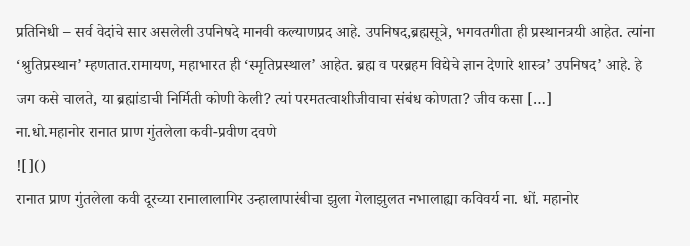प्रतिनिधी – सर्व वेदांचे सार असलेली उपनिषदे मानवी कल्याणप्रद आहे. उपनिषद,ब्रह्मसूत्रे, भगवतगीता ही प्रस्थानत्रयी आहेत. त्यांना ‘श्रुतिप्रस्थान’ म्हणतात.रामायण, महाभारत ही ‘स्मृतिप्रस्थाल’ आहेत. ब्रह्म व परब्रहम विद्येचे ज्ञान देणारे शास्त्र’ उपनिषद’ आहे. हे जग कसे चालते, या ब्रह्मांडाची निर्मिती कोणी केली? त्यां परमतत्वाशीजीवाचा संबंध कोणता? जीव कसा […]
ना.धो.महानोर रानात प्राण गुंतलेला कवी-प्रवीण दवणे
![]()
रानात प्राण गुंतलेला कवी दूरच्या रानालालागिर उन्हालापारंबीचा झुला गेलाझुलत नभालाह्या कविवर्य ना. धों. महानोर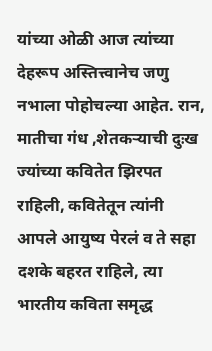यांच्या ओळी आज त्यांच्या देहरूप अस्तित्त्वानेच जणु नभाला पोहोचल्या आहेत. रान, मातीचा गंध ,शेतकऱ्याची दुःख ज्यांच्या कवितेत झिरपत राहिली, कवितेतून त्यांनी आपले आयुष्य पेरलं व ते सहा दशके बहरत राहिले, त्या भारतीय कविता समृद्ध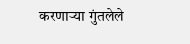करणाऱ्या गुंतलेले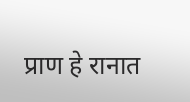प्राण हे रानात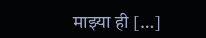माझ्या ही […]